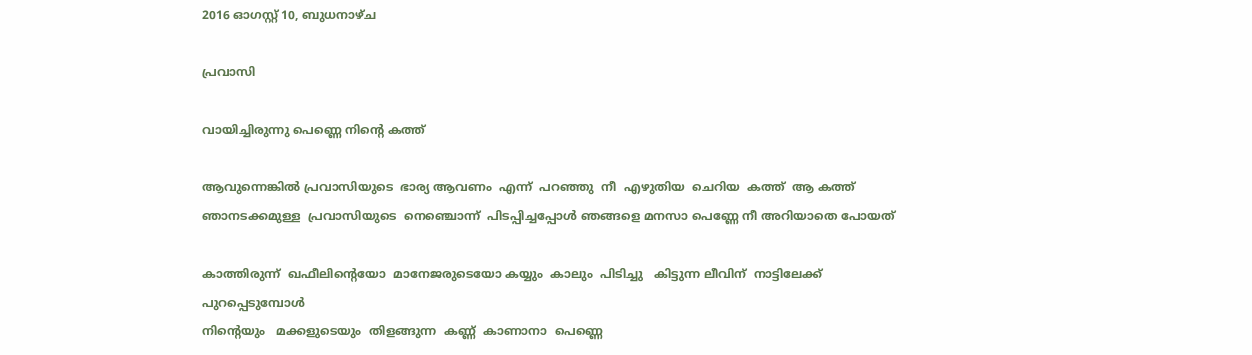2016 ഓഗസ്റ്റ് 10, ബുധനാഴ്‌ച

പ്രവാസി

വായിച്ചിരുന്നു പെണ്ണെ നിന്റെ കത്ത്

ആവുന്നെങ്കിൽ പ്രവാസിയുടെ  ഭാര്യ ആവണം  എന്ന്  പറഞ്ഞു  നീ  എഴുതിയ  ചെറിയ  കത്ത്  ആ കത്ത് ഞാനടക്കമുള്ള  പ്രവാസിയുടെ  നെഞ്ചൊന്ന്  പിടപ്പിച്ചപ്പോൾ ഞങ്ങളെ മനസാ പെണ്ണേ നീ അറിയാതെ പോയത്

കാത്തിരുന്ന്  ഖഫീലിന്റെയോ  മാനേജരുടെയോ കയ്യും  കാലും  പിടിച്ചു   കിട്ടുന്ന ലീവിന്  നാട്ടിലേക്ക്  പുറപ്പെടുമ്പോൾ
നിന്റെയും   മക്കളുടെയും  തിളങ്ങുന്ന  കണ്ണ്  കാണാനാ  പെണ്ണെ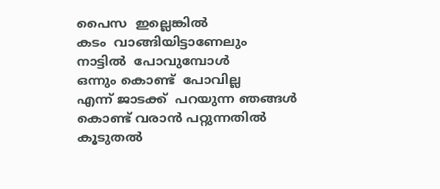പൈസ  ഇല്ലെങ്കിൽ
കടം  വാങ്ങിയിട്ടാണേലും
നാട്ടിൽ  പോവുമ്പോൾ
ഒന്നും കൊണ്ട്  പോവില്ല
എന്ന് ജാടക്ക്  പറയുന്ന ഞങ്ങൾ
കൊണ്ട് വരാൻ പറ്റുന്നതിൽ കൂടുതൽ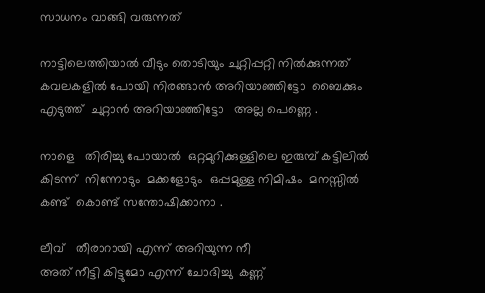സാധനം വാങ്ങി വരുന്നത്

നാട്ടിലെത്തിയാൽ വീടും തൊടിയും ചുറ്റിപ്പറ്റി നിൽക്കുന്നത്
കവലകളിൽ പോയി നിരങ്ങാൻ അറിയാഞ്ഞിട്ടോ  ബൈക്കും   എടുത്ത്  ചുറ്റാൻ അറിയാഞ്ഞിട്ടോ   അല്ല പെണ്ണെ .

നാളെ   തിരിച്ചു പോയാൽ  ഒറ്റമുറിക്കുള്ളിലെ ഇരുമ്പ് കട്ടിലിൽ കിടന്ന്  നിന്നോടും  മക്കളോടും  ഒപ്പമുള്ള നിമിഷം  മനസ്സിൽ കണ്ട്  കൊണ്ട് സന്തോഷിക്കാനാ .

ലീവ്   തീരാറായി എന്ന് അറിയുന്ന നീ
അത് നീട്ടി കിട്ടുമോ എന്ന് ചോദിച്ചു  കണ്ണ്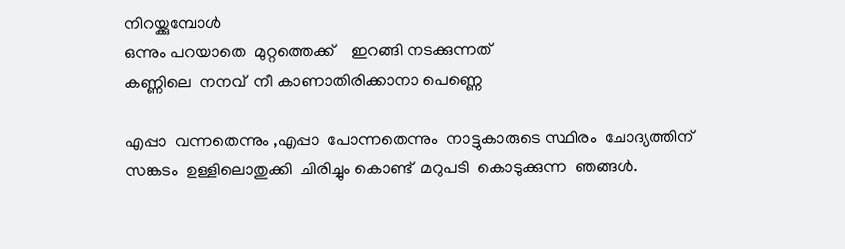നിറയ്ക്കുമ്പോൾ
ഒന്നും പറയാതെ  മുറ്റത്തെക്ക്    ഇറങ്ങി നടക്കുന്നത്
കണ്ണിലെ  നനവ്  നീ കാണാതിരിക്കാനാ പെണ്ണെ

എപ്പാ  വന്നതെന്നും ,എപ്പാ  പോന്നതെന്നും  നാട്ടുകാരുടെ സ്ഥിരം  ചോദ്യത്തിന്  സങ്കടം  ഉള്ളിലൊതുക്കി  ചിരിച്ചും കൊണ്ട്  മറുപടി  കൊടുക്കുന്ന  ഞങ്ങൾ.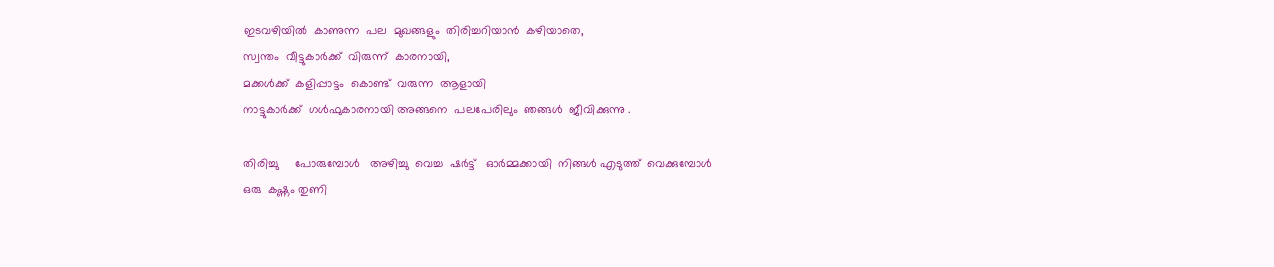ഇടവഴിയിൽ  കാണുന്ന  പല  മുഖങ്ങളും  തിരിച്ചറിയാൻ  കഴിയാതെ,
സ്വന്തം  വീട്ടുകാർക്ക്  വിരുന്ന്  കാരനായി,
മക്കൾക്ക്  കളിപ്പാട്ടം  കൊണ്ട്  വരുന്ന  ആളായി
നാട്ടുകാർക്ക്  ഗൾഫുകാരനായി അങ്ങനെ  പലപേരിലും  ഞങ്ങൾ  ജീവിക്കുന്നു .

തിരിച്ചു     പോരുമ്പോൾ   അഴിച്ചു  വെച്ച  ഷർട്ട്   ഓർമ്മക്കായി  നിങ്ങൾ എടുത്ത്  വെക്കുമ്പോൾ
ഒരു  കഷ്ണം തുണി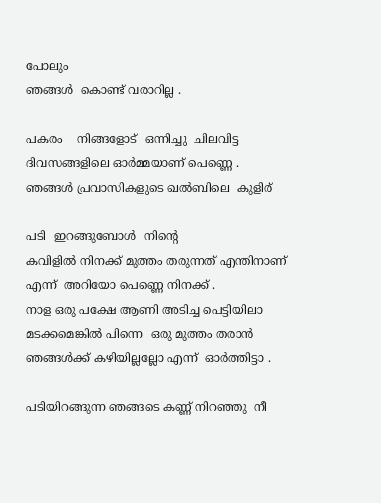പോലും
ഞങ്ങൾ  കൊണ്ട് വരാറില്ല .

പകരം    നിങ്ങളോട്  ഒന്നിച്ചു  ചിലവിട്ട  ദിവസങ്ങളിലെ ഓർമ്മയാണ് പെണ്ണെ .
ഞങ്ങൾ പ്രവാസികളുടെ ഖൽബിലെ  കുളിര്

പടി  ഇറങ്ങുബോൾ  നിന്റെ
കവിളിൽ നിനക്ക് മുത്തം തരുന്നത് എന്തിനാണ് എന്ന്  അറിയോ പെണ്ണെ നിനക്ക് .
നാള ഒരു പക്ഷേ ആണി അടിച്ച പെട്ടിയിലാ മടക്കമെങ്കിൽ പിന്നെ  ഒരു മുത്തം തരാൻ ഞങ്ങൾക്ക് കഴിയില്ലല്ലോ എന്ന്  ഓർത്തിട്ടാ .

പടിയിറങ്ങുന്ന ഞങ്ങടെ കണ്ണ് നിറഞ്ഞു  നീ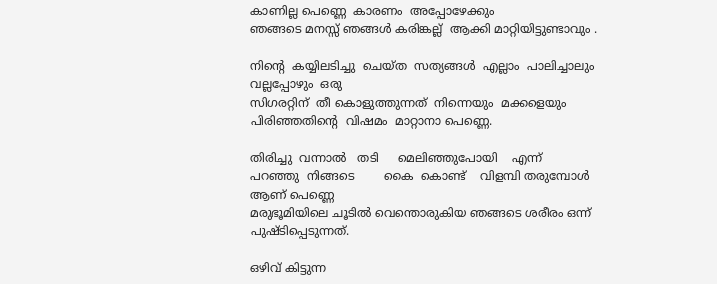കാണില്ല പെണ്ണെ  കാരണം  അപ്പോഴേക്കും
ഞങ്ങടെ മനസ്സ് ഞങ്ങൾ കരിങ്കല്ല്  ആക്കി മാറ്റിയിട്ടുണ്ടാവും .

നിന്റെ  കയ്യിലടിച്ചു  ചെയ്ത  സത്യങ്ങൾ  എല്ലാം  പാലിച്ചാലും  വല്ലപ്പോഴും  ഒരു
സിഗരറ്റിന്  തീ കൊളുത്തുന്നത്  നിന്നെയും  മക്കളെയും  പിരിഞ്ഞതിന്റെ  വിഷമം  മാറ്റാനാ പെണ്ണെ.

തിരിച്ചു  വന്നാൽ   തടി     മെലിഞ്ഞുപോയി    എന്ന്    പറഞ്ഞു  നിങ്ങടെ        കൈ  കൊണ്ട്    വിളമ്പി തരുമ്പോൾ ആണ് പെണ്ണെ
മരുഭൂമിയിലെ ചൂടിൽ വെന്തൊരുകിയ ഞങ്ങടെ ശരീരം ഒന്ന് പുഷ്ടിപ്പെടുന്നത്.

ഒഴിവ് കിട്ടുന്ന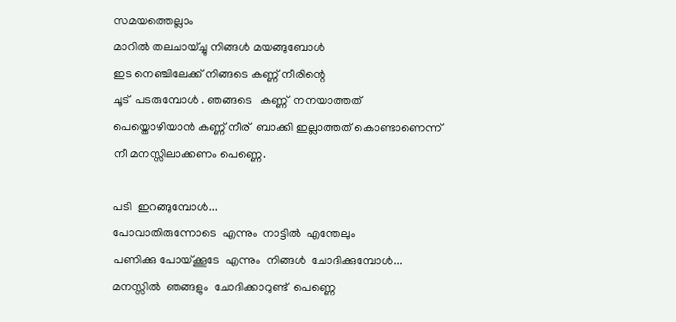സമയത്തെല്ലാം
മാറിൽ തലചായ്ച്ചു നിങ്ങൾ മയങ്ങുബോൾ
ഇട നെഞ്ചിലേക്ക് നിങ്ങടെ കണ്ണ് നീരിന്റെ
ചൂട്  പടരുമ്പോൾ . ഞങ്ങടെ   കണ്ണ്  നനയാത്തത്  പെയ്തൊഴിയാൻ കണ്ണ് നീര്  ബാക്കി ഇല്ലാത്തത് കൊണ്ടാണെന്ന്  നീ മനസ്സിലാക്കണം പെണ്ണെ.

പടി  ഇറങ്ങുമ്പോൾ...
പോവാതിരുന്നോടെ  എന്നും  നാട്ടിൽ  എന്തേലും
പണിക്കു പോയ്ക്കൂടേ  എന്നും  നിങ്ങൾ  ചോദിക്കുമ്പോൾ...
മനസ്സിൽ  ഞങ്ങളും  ചോദിക്കാറുണ്ട്  പെണ്ണെ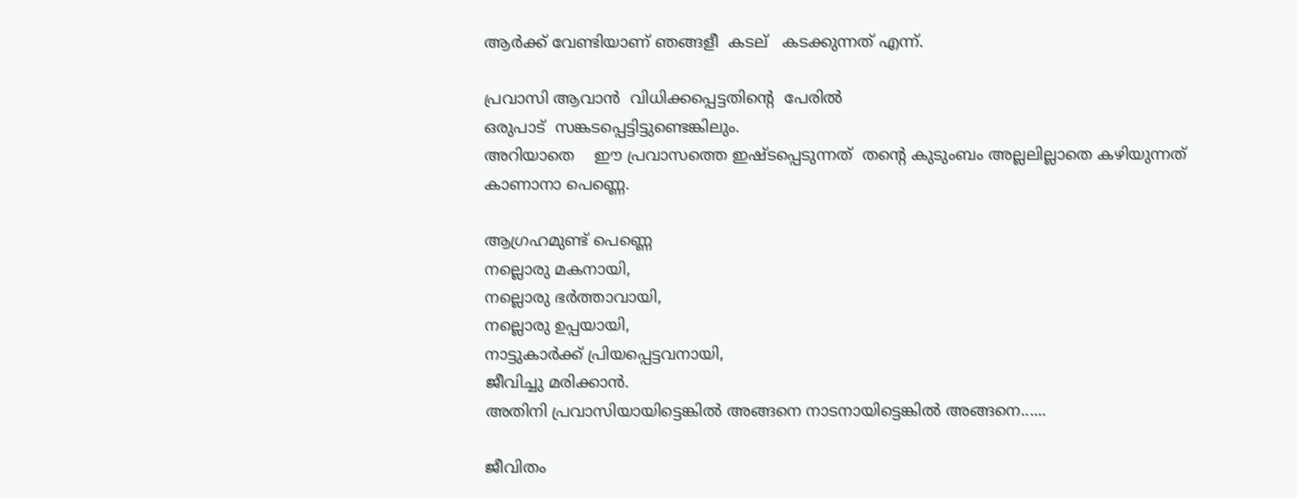ആർക്ക് വേണ്ടിയാണ് ഞങ്ങളീ  കടല്   കടക്കുന്നത് എന്ന്.

പ്രവാസി ആവാൻ  വിധിക്കപ്പെട്ടതിന്റെ  പേരിൽ
ഒരുപാട്  സങ്കടപ്പെട്ടിട്ടുണ്ടെങ്കിലും.
അറിയാതെ    ഈ പ്രവാസത്തെ ഇഷ്ടപ്പെടുന്നത്  തന്റെ കുടുംബം അല്ലലില്ലാതെ കഴിയുന്നത് കാണാനാ പെണ്ണെ.

ആഗ്രഹമുണ്ട് പെണ്ണെ
നല്ലൊരു മകനായി,
നല്ലൊരു ഭർത്താവായി,
നല്ലൊരു ഉപ്പയായി,
നാട്ടുകാർക്ക് പ്രിയപ്പെട്ടവനായി,
ജീവിച്ചു മരിക്കാൻ.
അതിനി പ്രവാസിയായിട്ടെങ്കിൽ അങ്ങനെ നാടനായിട്ടെങ്കിൽ അങ്ങനെ......

ജീവിതം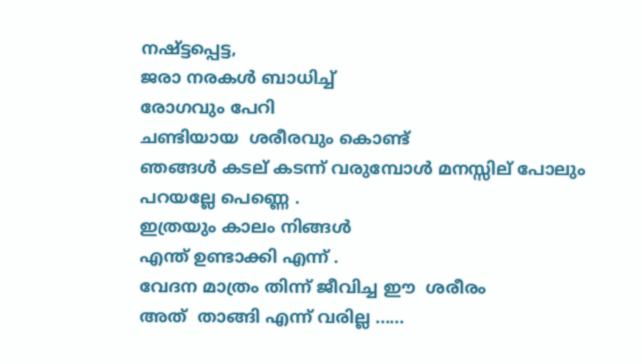നഷ്ട്ടപ്പെട്ട,
ജരാ നരകൾ ബാധിച്ച്‌
രോഗവും പേറി
ചണ്ടിയായ  ശരീരവും കൊണ്ട്
ഞങ്ങൾ കടല് കടന്ന് വരുമ്പോൾ മനസ്സില് പോലും പറയല്ലേ പെണ്ണെ .
ഇത്രയും കാലം നിങ്ങൾ
എന്ത് ഉണ്ടാക്കി എന്ന് .
വേദന മാത്രം തിന്ന് ജീവിച്ച ഈ  ശരീരം
അത്  താങ്ങി എന്ന് വരില്ല ......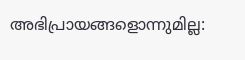അഭിപ്രായങ്ങളൊന്നുമില്ല: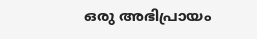ഒരു അഭിപ്രായം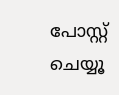പോസ്റ്റ് ചെയ്യൂ